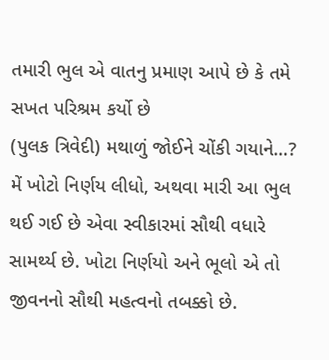તમારી ભુલ એ વાતનુ પ્રમાણ આપે છે કે તમે સખત પરિશ્રમ કર્યો છે
(પુલક ત્રિવેદી) મથાળું જોઈને ચોંકી ગયાને…? મેં ખોટો નિર્ણય લીધો, અથવા મારી આ ભુલ થઈ ગઈ છે એવા સ્વીકારમાં સૌથી વધારે સામર્થ્ય છે. ખોટા નિર્ણયો અને ભૂલો એ તો જીવનનો સૌથી મહત્વનો તબક્કો છે.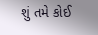શું તમે કોઈ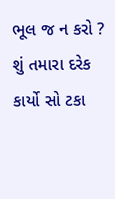ભૂલ જ ન કરો ? શું તમારા દરેક કાર્યો સો ટકા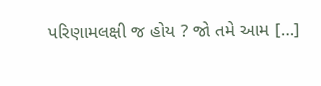પરિણામલક્ષી જ હોય ? જો તમે આમ […]